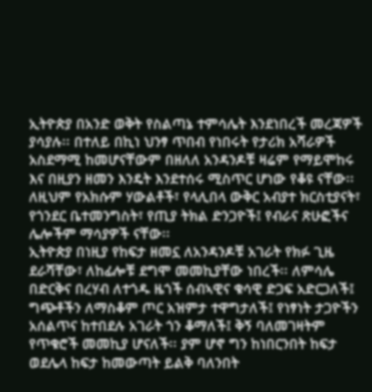ኢትዮጵያ በአንድ ወቅት የስልጣኔ ተምሳሌት እንደነበረች መረጃዎች ያሳያሉ፡፡ በተለይ በኪነ ህንፃ ጥበብ የነበሩት የታሪክ አሻራዎች አስደማሚ ከመሆናቸውም በዘለለ አንዳንዶቹ ዛሬም የማይሞከሩ እና በዚያን ዘመን እንዴት እንደተሰሩ ሚስጥር ሆነው የቆዩ ናቸው፡፡ ለዚህም የአክሱም ሃውልቶች፣ የላሊበላ ውቅር አብያተ ክርስቲያናት፣ የጎንደር ቤተመንግስት፣ የጢያ ትክል ድንጋዮች፤ የብራና ጽሁፎችና ሌሎችም ማሳያዎች ናቸው፡፡
ኢትዮጵያ በነዚያ የከፍታ ዘመኗ ለአንዳንዶቹ አገራት የክፉ ጊዜ ደራሻቸው፣ ለከፊሎቹ ደግሞ መመኪያቸው ነበረች፡፡ ለምሳሌ በድርቅና በረሃብ ለተጎዱ ዜጎች ሰብኣዊና ቁሳዊ ድጋፍ አድርጋለች፤ ግጭቶችን ለማስቆም ጦር አዝምታ ተዋግታለች፤ የነፃነት ታጋዮችን አሰልጥና ከተበደሉ አገራት ጎን ቆማለች፤ ቅኝ ባለመገዛትም የጥቁሮች መመኪያ ሆናለች፡፡ ያም ሆኖ ግን ከነበርንበት ከፍታ ወደሌላ ከፍታ ከመውጣት ይልቅ ባለንበት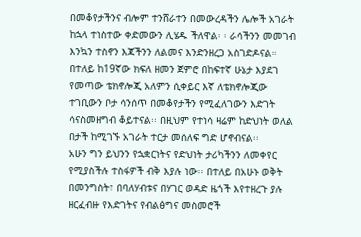በመቆየታችንና ብሎም ተንሸራተን በመውረዳችን ሌሎች አገራት ከኋላ ተነስተው ቀድመውን ሊሄዱ ችለዋል፡ ፡ ራሳችንን መመገብ እንኳን ተስኖን እጃችንን ለልመና እንድንዘረጋ አስገድዶናል።
በተለይ ከ19ኛው ክፍለ ዘመን ጀምሮ በከፍተኛ ሁኔታ እያደገ የመጣው ቴክኖሎጂ አለምን ሲቀይር እኛ ለቴክኖሎጂው ተገቢውን ቦታ ሳንሰጥ በመቆየታችን የሚፈለገውን እድገት ሳናስመዘግብ ቆይተናል፡፡ በዚህም የተነሳ ዛሬም ከድህነት ወለል በታች ከሚገኙ አገራት ተርታ መሰለፍ ግድ ሆኖብናል፡፡
አሁን ግን ይህንን የኋቋርነትና የድህነት ታሪካችንን ለመቀየር የሚያስችሉ ተስፋዎች ብቅ እያሉ ነው፡፡ በተለይ በአሁኑ ወቅት በመንግስት፣ በባለሃብቱና በሃገር ወዳድ ዜጎች እየተዘረጉ ያሉ ዘርፈብዙ የእድገትና የብልፅግና መስመሮች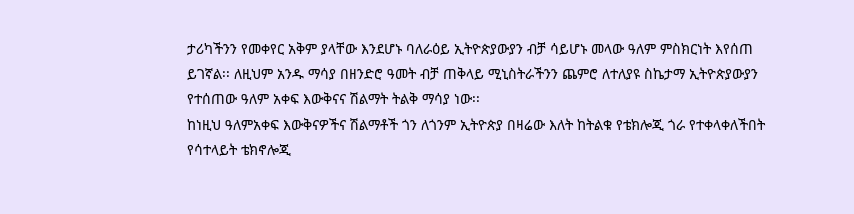ታሪካችንን የመቀየር አቅም ያላቸው እንደሆኑ ባለራዕይ ኢትዮጵያውያን ብቻ ሳይሆኑ መላው ዓለም ምስክርነት እየሰጠ ይገኛል፡፡ ለዚህም አንዱ ማሳያ በዘንድሮ ዓመት ብቻ ጠቅላይ ሚኒስትራችንን ጨምሮ ለተለያዩ ስኬታማ ኢትዮጵያውያን የተሰጠው ዓለም አቀፍ እውቅናና ሽልማት ትልቅ ማሳያ ነው፡፡
ከነዚህ ዓለምአቀፍ እውቅናዎችና ሽልማቶች ጎን ለጎንም ኢትዮጵያ በዛሬው እለት ከትልቁ የቴክሎጂ ጎራ የተቀላቀለችበት የሳተላይት ቴክኖሎጂ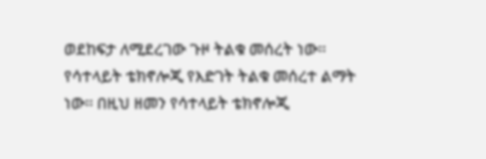ወደከፍታ ለሚደረገው ጉዞ ትልቁ መሰረት ነው፡፡
የሳተላይት ቴክኖሎጂ የእድገት ትልቁ መሰረተ ልማት ነው፡፡ በዚህ ዘመን የሳተላይት ቴክኖሎጂ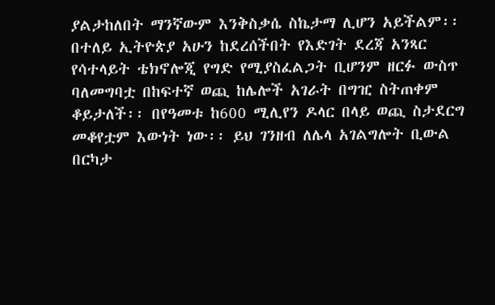ያልታከለበት ማንኛውም እንቅስቃሴ ስኬታማ ሊሆን አይችልም፡፡ በተለይ ኢትዮጵያ አሁን ከደረሰችበት የእድገት ደረጃ አንጻር የሳተላይት ቴክኖሎጂ የግድ የሚያስፈልጋት ቢሆንም ዘርፉ ውስጥ ባለመግባቷ በከፍተኛ ወጪ ከሌሎች አገራት በግዢ ስትጠቀም ቆይታለች፡፡ በየዓመቱ ከ600 ሚሊየን ዶላር በላይ ወጪ ስታደርግ መቆየቷም እውነት ነው፡፡ ይህ ገንዘብ ለሌላ አገልግሎት ቢውል በርካታ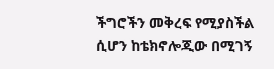ችግሮችን መቅረፍ የሚያስችል ሲሆን ከቴክኖሎጂው በሚገኝ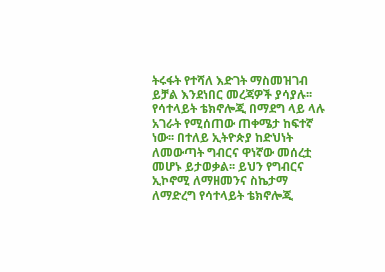ትሩፋት የተሻለ እድገት ማስመዝገብ ይቻል እንደነበር መረጃዎች ያሳያሉ፡፡
የሳተላይት ቴክኖሎጂ በማደግ ላይ ላሉ አገራት የሚሰጠው ጠቀሜታ ከፍተኛ ነው፡፡ በተለይ ኢትዮጵያ ከድህነት ለመውጣት ግብርና ዋነኛው መሰረቷ መሆኑ ይታወቃል፡፡ ይህን የግብርና ኢኮኖሚ ለማዘመንና ስኬታማ ለማድረግ የሳተላይት ቴክኖሎጂ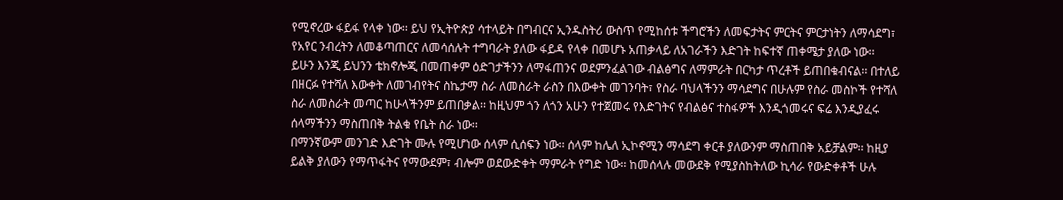የሚኖረው ፋይፋ የላቀ ነው፡፡ ይህ የኢትዮጵያ ሳተላይት በግብርና ኢንዱስትሪ ውስጥ የሚከሰቱ ችግሮችን ለመፍታትና ምርትና ምርታነትን ለማሳደግ፣ የአየር ንብረትን ለመቆጣጠርና ለመሳሰሉት ተግባራት ያለው ፋይዳ የላቀ በመሆኑ አጠቃላይ ለአገራችን እድገት ከፍተኛ ጠቀሜታ ያለው ነው፡፡
ይሁን እንጂ ይህንን ቴክኖሎጂ በመጠቀም ዕድገታችንን ለማፋጠንና ወደምንፈልገው ብልፅግና ለማምራት በርካታ ጥረቶች ይጠበቁብናል፡፡ በተለይ በዘርፉ የተሻለ እውቀት ለመገብየትና ስኬታማ ስራ ለመስራት ራስን በእውቀት መገንባት፣ የስራ ባህላችንን ማሳደግና በሁሉም የስራ መስኮች የተሻለ ስራ ለመስራት መጣር ከሁላችንም ይጠበቃል፡፡ ከዚህም ጎን ለጎን አሁን የተጀመሩ የእድገትና የብልፅና ተስፋዎች እንዲጎመሩና ፍሬ እንዲያፈሩ ሰላማችንን ማስጠበቅ ትልቁ የቤት ስራ ነው፡፡
በማንኛውም መንገድ እድገት ሙሉ የሚሆነው ሰላም ሲሰፍን ነው፡፡ ሰላም ከሌለ ኢኮኖሚን ማሳደግ ቀርቶ ያለውንም ማስጠበቅ አይቻልም፡፡ ከዚያ ይልቅ ያለውን የማጥፋትና የማውደም፣ ብሎም ወደውድቀት ማምራት የግድ ነው፡፡ ከመሰላሉ መውደቅ የሚያስከትለው ኪሳራ የውድቀቶች ሁሉ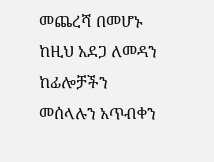መጨረሻ በመሆኑ ከዚህ አደጋ ለመዳን ከፊሎቻችን መሰላሉን አጥብቀን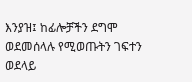እንያዝ፤ ከፊሎቻችን ደግሞ ወደመሰላሉ የሚወጡትን ገፍተን ወደላይ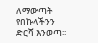ለማውጣት የበኩላችንን ድርሻ እንወጣ፡፡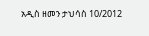አዲስ ዘመን ታህሳስ 10/2012